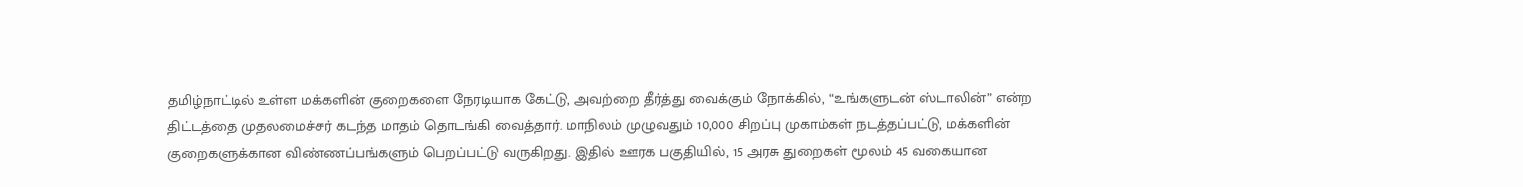தமிழ்நாட்டில் உள்ள மக்களின் குறைகளை நேரடியாக கேட்டு, அவற்றை தீர்த்து வைக்கும் நோக்கில், “உங்களுடன் ஸ்டாலின்” என்ற திட்டத்தை முதலமைச்சர் கடந்த மாதம் தொடங்கி வைத்தார். மாநிலம் முழுவதும் 10,000 சிறப்பு முகாம்கள் நடத்தப்பட்டு, மக்களின் குறைகளுக்கான விண்ணப்பங்களும் பெறப்பட்டு வருகிறது. இதில் ஊரக பகுதியில், 15 அரசு துறைகள் மூலம் 45 வகையான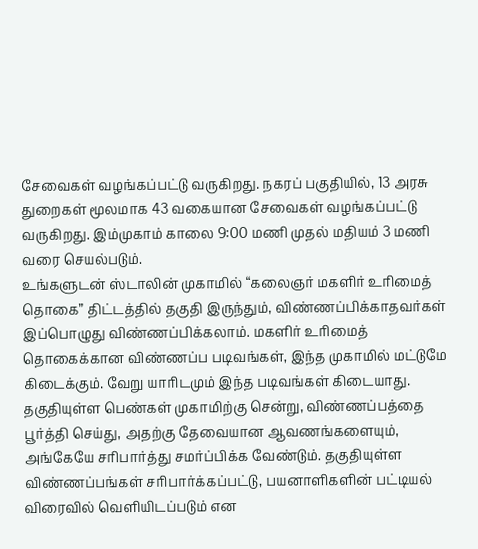சேவைகள் வழங்கப்பட்டு வருகிறது. நகரப் பகுதியில், 13 அரசு துறைகள் மூலமாக 43 வகையான சேவைகள் வழங்கப்பட்டு வருகிறது. இம்முகாம் காலை 9:00 மணி முதல் மதியம் 3 மணி வரை செயல்படும்.
உங்களுடன் ஸ்டாலின் முகாமில் “கலைஞர் மகளிர் உரிமைத் தொகை” திட்டத்தில் தகுதி இருந்தும், விண்ணப்பிக்காதவர்கள் இப்பொழுது விண்ணப்பிக்கலாம். மகளிர் உரிமைத் தொகைக்கான விண்ணப்ப படிவங்கள், இந்த முகாமில் மட்டுமே கிடைக்கும். வேறு யாரிடமும் இந்த படிவங்கள் கிடையாது. தகுதியுள்ள பெண்கள் முகாமிற்கு சென்று, விண்ணப்பத்தை பூர்த்தி செய்து, அதற்கு தேவையான ஆவணங்களையும், அங்கேயே சரிபார்த்து சமர்ப்பிக்க வேண்டும். தகுதியுள்ள விண்ணப்பங்கள் சரிபார்க்கப்பட்டு, பயனாளிகளின் பட்டியல் விரைவில் வெளியிடப்படும் என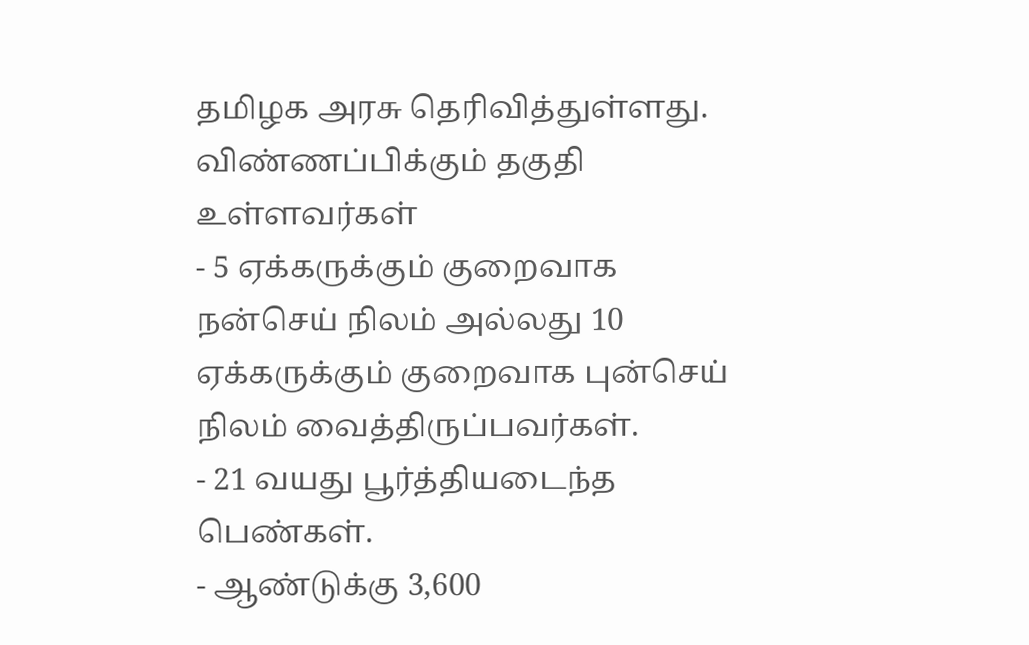தமிழக அரசு தெரிவித்துள்ளது.
விண்ணப்பிக்கும் தகுதி உள்ளவர்கள்
- 5 ஏக்கருக்கும் குறைவாக நன்செய் நிலம் அல்லது 10 ஏக்கருக்கும் குறைவாக புன்செய் நிலம் வைத்திருப்பவர்கள்.
- 21 வயது பூர்த்தியடைந்த பெண்கள்.
- ஆண்டுக்கு 3,600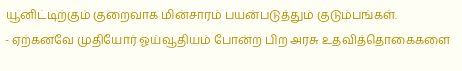யூனிட்டிற்கும் குறைவாக மின்சாரம் பயன்படுத்தும் குடும்பங்கள்.
- ஏற்கனவே முதியோர் ஓய்வூதியம் போன்ற பிற அரசு உதவித்தொகைகளை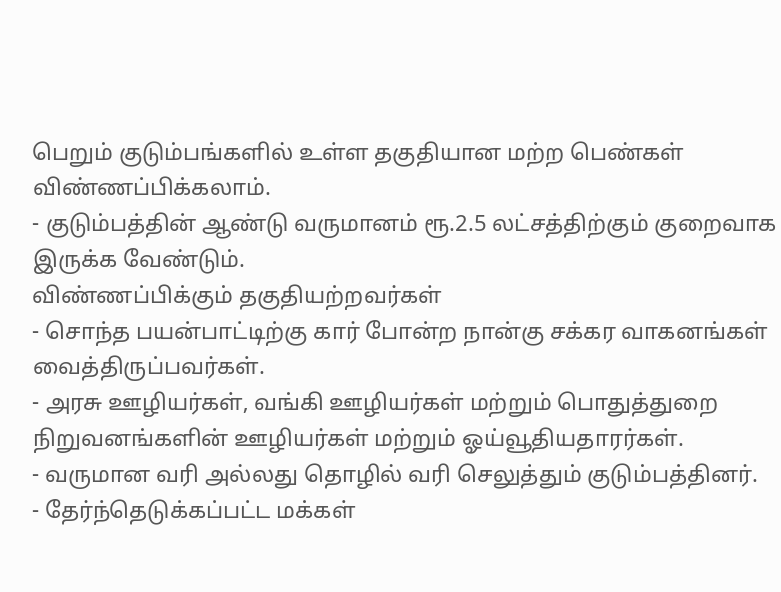பெறும் குடும்பங்களில் உள்ள தகுதியான மற்ற பெண்கள் விண்ணப்பிக்கலாம்.
- குடும்பத்தின் ஆண்டு வருமானம் ரூ.2.5 லட்சத்திற்கும் குறைவாக இருக்க வேண்டும்.
விண்ணப்பிக்கும் தகுதியற்றவர்கள்
- சொந்த பயன்பாட்டிற்கு கார் போன்ற நான்கு சக்கர வாகனங்கள் வைத்திருப்பவர்கள்.
- அரசு ஊழியர்கள், வங்கி ஊழியர்கள் மற்றும் பொதுத்துறை நிறுவனங்களின் ஊழியர்கள் மற்றும் ஓய்வூதியதாரர்கள்.
- வருமான வரி அல்லது தொழில் வரி செலுத்தும் குடும்பத்தினர்.
- தேர்ந்தெடுக்கப்பட்ட மக்கள்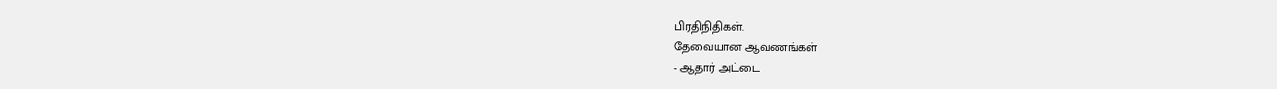பிரதிநிதிகள்.
தேவையான ஆவணங்கள்
- ஆதார் அட்டை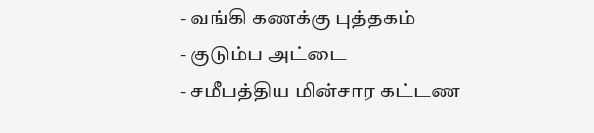- வங்கி கணக்கு புத்தகம்
- குடும்ப அட்டை
- சமீபத்திய மின்சார கட்டண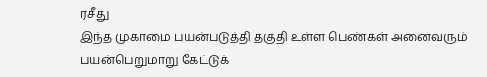ரசீது
இந்த முகாமை பயன்படுத்தி தகுதி உள்ள பெண்கள் அனைவரும் பயன்பெறுமாறு கேட்டுக்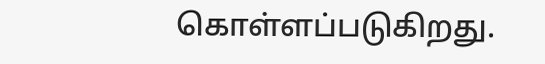கொள்ளப்படுகிறது.